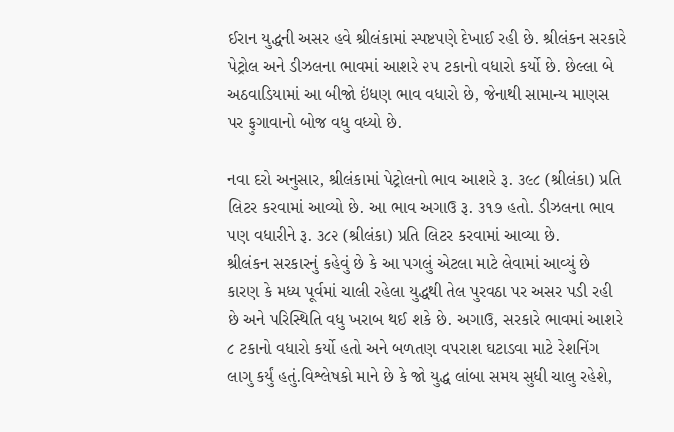ઈરાન યુદ્ધની અસર હવે શ્રીલંકામાં સ્પષ્ટપણે દેખાઈ રહી છે. શ્રીલંકન સરકારે પેટ્રોલ અને ડીઝલના ભાવમાં આશરે ૨૫ ટકાનો વધારો કર્યો છે. છેલ્લા બે અઠવાડિયામાં આ બીજો ઇંધણ ભાવ વધારો છે, જેનાથી સામાન્ય માણસ પર ફુગાવાનો બોજ વધુ વધ્યો છે.

નવા દરો અનુસાર, શ્રીલંકામાં પેટ્રોલનો ભાવ આશરે રૂ. ૩૯૮ (શ્રીલંકા) પ્રતિ લિટર કરવામાં આવ્યો છે. આ ભાવ અગાઉ રૂ. ૩૧૭ હતો. ડીઝલના ભાવ પણ વધારીને રૂ. ૩૮૨ (શ્રીલંકા) પ્રતિ લિટર કરવામાં આવ્યા છે.
શ્રીલંકન સરકારનું કહેવું છે કે આ પગલું એટલા માટે લેવામાં આવ્યું છે કારણ કે મધ્ય પૂર્વમાં ચાલી રહેલા યુદ્ધથી તેલ પુરવઠા પર અસર પડી રહી છે અને પરિસ્થિતિ વધુ ખરાબ થઈ શકે છે. અગાઉ, સરકારે ભાવમાં આશરે ૮ ટકાનો વધારો કર્યો હતો અને બળતણ વપરાશ ઘટાડવા માટે રેશનિંગ લાગુ કર્યું હતું.વિશ્લેષકો માને છે કે જો યુદ્ધ લાંબા સમય સુધી ચાલુ રહેશે,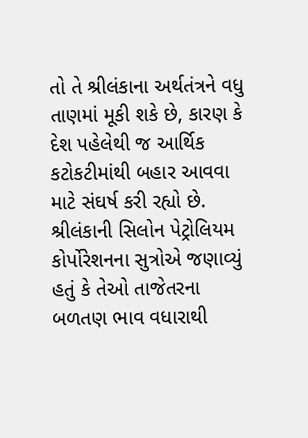તો તે શ્રીલંકાના અર્થતંત્રને વધુ તાણમાં મૂકી શકે છે, કારણ કે દેશ પહેલેથી જ આર્થિક કટોકટીમાંથી બહાર આવવા માટે સંઘર્ષ કરી રહ્યો છે.
શ્રીલંકાની સિલોન પેટ્રોલિયમ કોર્પોરેશનના સુત્રોએ જણાવ્યું હતું કે તેઓ તાજેતરના બળતણ ભાવ વધારાથી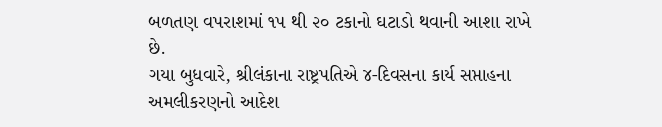બળતણ વપરાશમાં ૧૫ થી ૨૦ ટકાનો ઘટાડો થવાની આશા રાખે છે.
ગયા બુધવારે, શ્રીલંકાના રાષ્ટ્રપતિએ ૪-દિવસના કાર્ય સપ્તાહના અમલીકરણનો આદેશ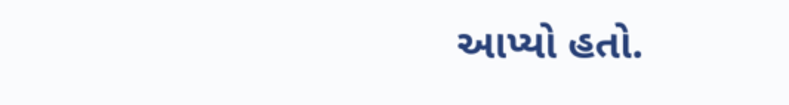આપ્યો હતો.